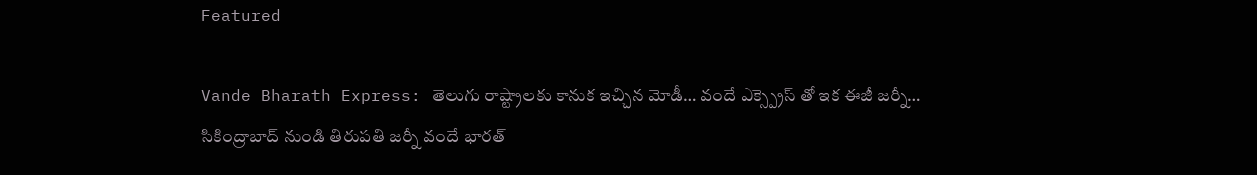Featured

Vande Bharath Express: తెలుగు రాష్ట్రాలకు కానుక ఇచ్చిన మోడీ… వందే ఎక్స్ప్రెస్ తో ఇక ఈజీ జర్నీ… సికింద్రాబాద్ నుండి తిరుపతి జర్నీ వందే భారత్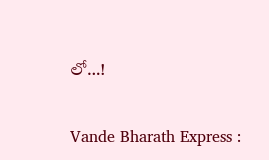లో…!

Vande Bharath Express :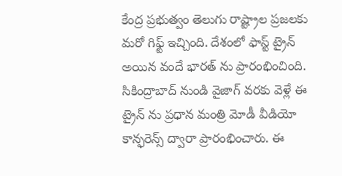కేంద్ర ప్రభుత్వం తెలుగు రాష్ట్రాల ప్రజలకు మరో గిఫ్ట్ ఇచ్చింది. దేశంలో ఫాస్ట్ ట్రైన్ అయిన వందే భారత్ ను ప్రారంభించింది. సికింద్రాబాద్ నుండి వైజాగ్ వరకు వెళ్లే ఈ ట్రైన్ ను ప్రధాన మంత్రి మోడీ వీడియో కాన్ఫరెన్స్ ద్వారా ప్రారంభించారు. ఈ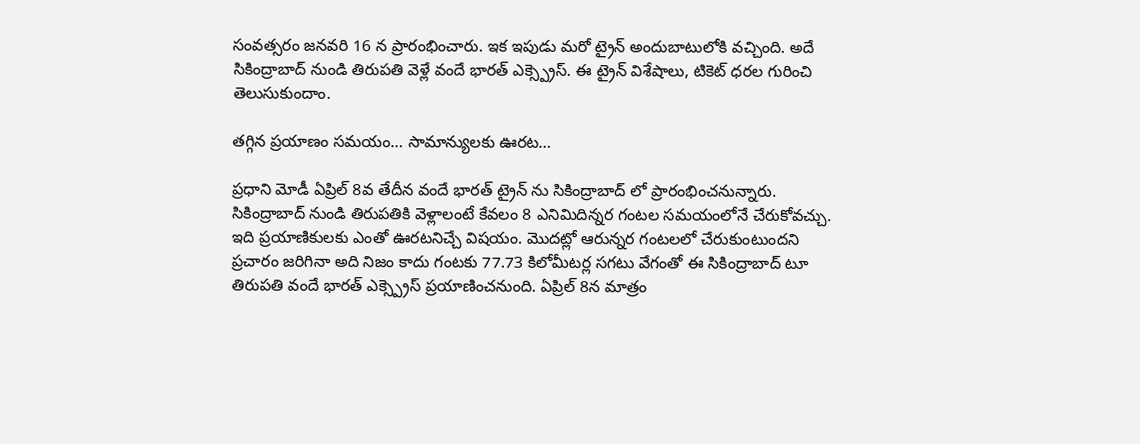సంవత్సరం జనవరి 16 న ప్రారంభించారు. ఇక ఇపుడు మరో ట్రైన్ అందుబాటులోకి వచ్చింది. అదే సికింద్రాబాద్ నుండి తిరుపతి వెళ్లే వందే భారత్ ఎక్స్ప్రెస్. ఈ ట్రైన్ విశేషాలు, టికెట్ ధరల గురించి తెలుసుకుందాం.

తగ్గిన ప్రయాణం సమయం… సామాన్యులకు ఊరట…

ప్రధాని మోడీ ఏప్రిల్ 8వ తేదీన వందే భారత్ ట్రైన్ ను సికింద్రాబాద్ లో ప్రారంభించనున్నారు. సికింద్రాబాద్ నుండి తిరుపతికి వెళ్లాలంటే కేవలం 8 ఎనిమిదిన్నర గంటల సమయంలోనే చేరుకోవచ్చు. ఇది ప్రయాణికులకు ఎంతో ఊరటనిచ్చే విషయం. మొదట్లో ఆరున్నర గంటలలో చేరుకుంటుందని ప్రచారం జరిగినా అది నిజం కాదు గంటకు 77.73 కిలోమీటర్ల సగటు వేగంతో ఈ సికింద్రాబాద్ టూ తిరుపతి వందే భారత్ ఎక్స్ప్రెస్ ప్రయాణించనుంది. ఏప్రిల్ 8న మాత్రం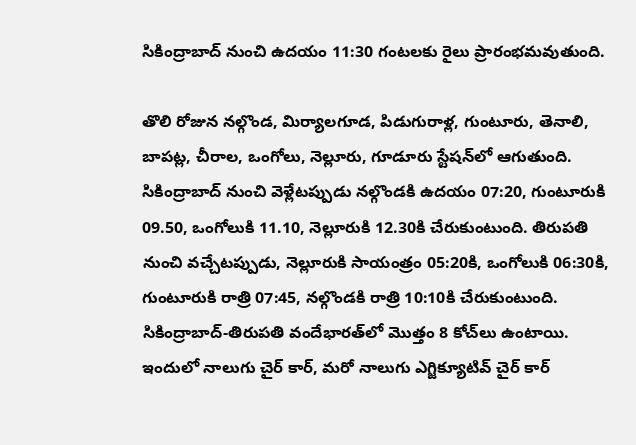సికింద్రాబాద్ నుంచి ఉదయం 11:30 గంటలకు రైలు ప్రారంభమవుతుంది.

తొలి రోజున నల్గొండ, మిర్యాలగూడ, పిడుగురాళ్ల, గుంటూరు, తెనాలి, బాపట్ల, చీరాల, ఒంగోలు, నెల్లూరు, గూడూరు స్టేషన్‌లో ఆగుతుంది. సికింద్రాబాద్ నుంచి వెళ్లేటప్పుడు నల్గొండకి ఉదయం 07:20, గుంటూరుకి 09.50, ఒంగోలుకి 11.10, నెల్లూరుకి 12.30కి చేరుకుంటుంది. తిరుపతి నుంచి వచ్చేటప్పుడు, నెల్లూరుకి సాయంత్రం 05:20కి, ఒంగోలుకి 06:30కి, గుంటూరుకి రాత్రి 07:45, నల్గొండకి రాత్రి 10:10కి చేరుకుంటుంది. సికింద్రాబాద్-తిరుపతి వందేభారత్‌లో మొత్తం 8 కోచ్‌లు ఉంటాయి. ఇందులో నాలుగు చైర్ కార్, మరో నాలుగు ఎగ్జిక్యూటివ్ చైర్ కార్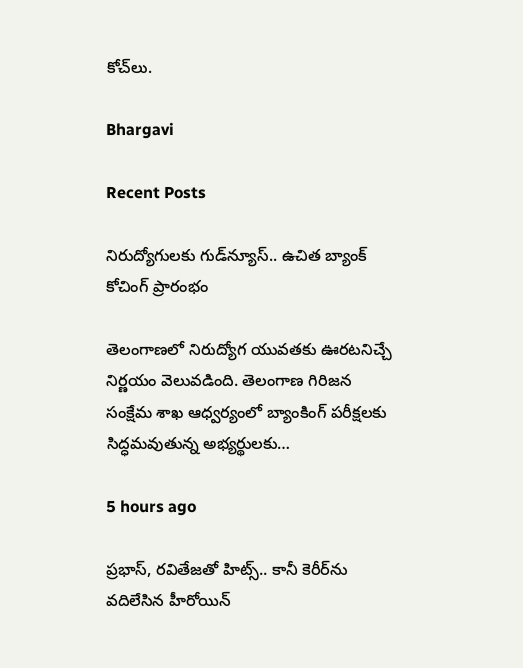కోచ్‌లు.

Bhargavi

Recent Posts

నిరుద్యోగులకు గుడ్‌న్యూస్.. ఉచిత బ్యాంక్ కోచింగ్ ప్రారంభం

తెలంగాణలో నిరుద్యోగ యువతకు ఊరటనిచ్చే నిర్ణయం వెలువడింది. తెలంగాణ గిరిజన సంక్షేమ శాఖ ఆధ్వర్యంలో బ్యాంకింగ్ పరీక్షలకు సిద్ధమవుతున్న అభ్యర్థులకు…

5 hours ago

ప్రభాస్, రవితేజతో హిట్స్.. కానీ కెరీర్‌ను వదిలేసిన హీరోయిన్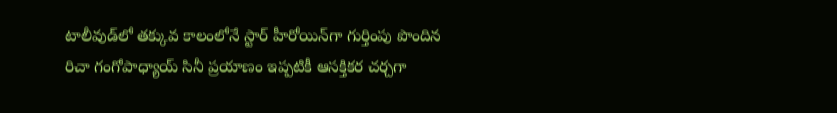టాలీవుడ్‌లో తక్కువ కాలంలోనే స్టార్ హీరోయిన్‌గా గుర్తింపు పొందిన రిచా గంగోపాధ్యాయ్ సినీ ప్రయాణం ఇప్పటికీ ఆసక్తికర చర్చగా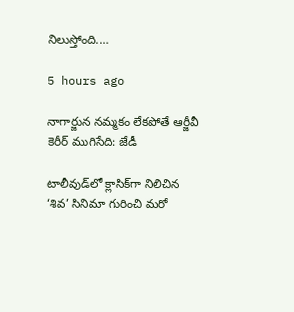నిలుస్తోంది.…

5 hours ago

నాగార్జున నమ్మకం లేకపోతే ఆర్జీవీ కెరీర్ ముగిసేది: జేడీ

టాలీవుడ్‌లో క్లాసిక్‌గా నిలిచిన ‘శివ’ సినిమా గురించి మరో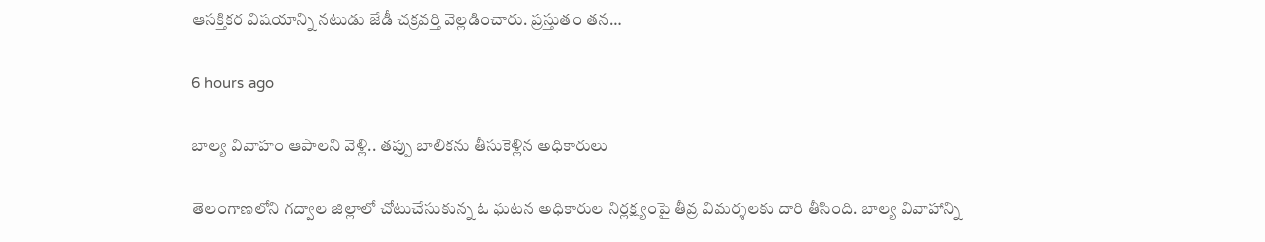ఆసక్తికర విషయాన్ని నటుడు జేడీ చక్రవర్తి వెల్లడించారు. ప్రస్తుతం తన…

6 hours ago

బాల్య వివాహం ఆపాలని వెళ్లి.. తప్పు బాలికను తీసుకెళ్లిన అధికారులు

తెలంగాణలోని గద్వాల జిల్లాలో చోటుచేసుకున్న ఓ ఘటన అధికారుల నిర్లక్ష్యంపై తీవ్ర విమర్శలకు దారి తీసింది. బాల్య వివాహాన్ని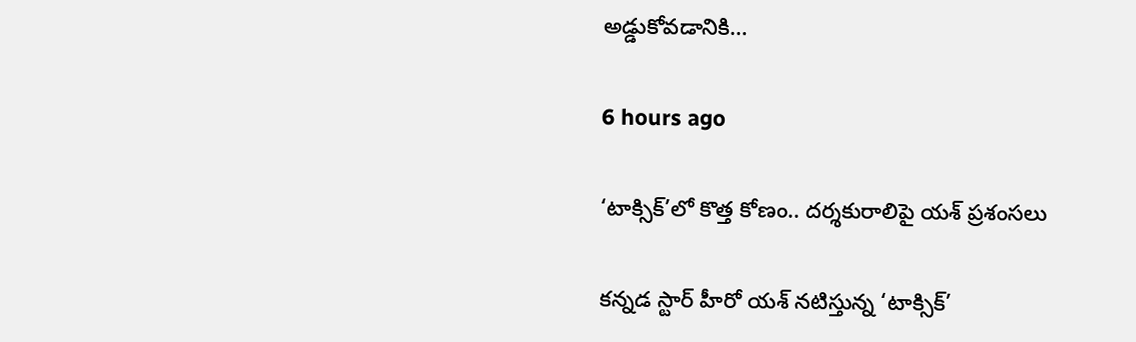అడ్డుకోవడానికి…

6 hours ago

‘టాక్సిక్’లో కొత్త కోణం.. దర్శకురాలిపై యశ్ ప్రశంసలు

కన్నడ స్టార్ హీరో యశ్ నటిస్తున్న ‘టాక్సిక్’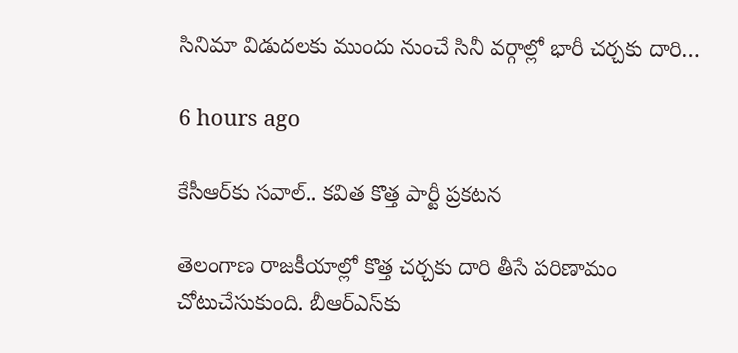సినిమా విడుదలకు ముందు నుంచే సినీ వర్గాల్లో భారీ చర్చకు దారి…

6 hours ago

కేసీఆర్‌కు సవాల్.. కవిత కొత్త పార్టీ ప్రకటన

తెలంగాణ రాజకీయాల్లో కొత్త చర్చకు దారి తీసే పరిణామం చోటుచేసుకుంది. బీఆర్ఎస్‌కు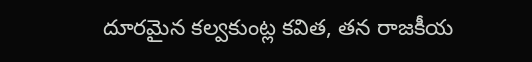దూరమైన కల్వకుంట్ల కవిత, తన రాజకీయ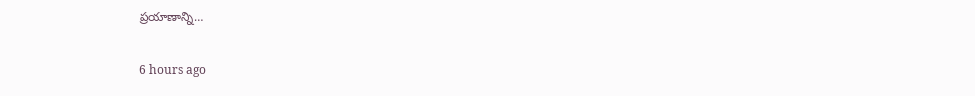ప్రయాణాన్ని…

6 hours ago